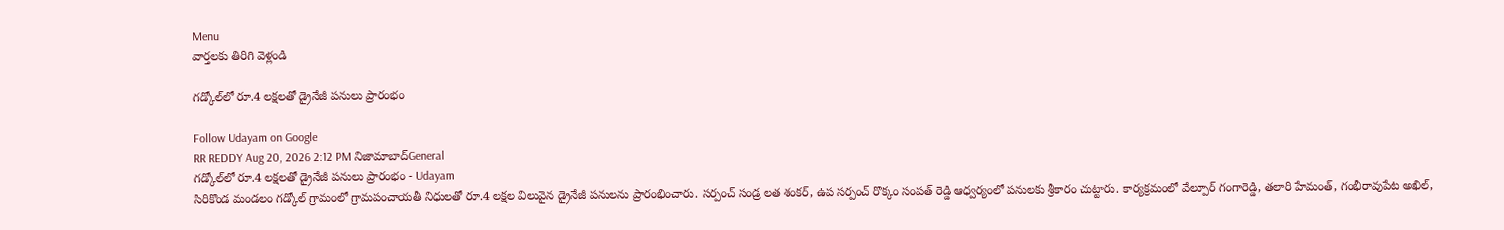Menu
వార్తలకు తిరిగి వెళ్లండి

గడ్కోల్‌లో రూ.4 లక్షలతో డ్రైనేజీ పనులు ప్రారంభం

Follow Udayam on Google
RR REDDY Aug 20, 2026 2:12 PM నిజామాబాద్General
గడ్కోల్‌లో రూ.4 లక్షలతో డ్రైనేజీ పనులు ప్రారంభం - Udayam
సిరికొండ మండలం గడ్కోల్ గ్రామంలో గ్రామపంచాయతీ నిధులతో రూ.4 లక్షల విలువైన డ్రైనేజీ పనులను ప్రారంభించారు. సర్పంచ్ సండ్ర లత శంకర్, ఉప సర్పంచ్ రొక్కం సంపత్ రెడ్డి ఆధ్వర్యంలో పనులకు శ్రీకారం చుట్టారు. కార్యక్రమంలో వేల్పూర్ గంగారెడ్డి, తలారి హేమంత్, గంభీరావుపేట అఖిల్,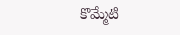కొమ్మేటి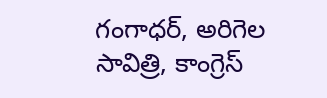గంగాధర్, అరిగెల సావిత్రి, కాంగ్రెస్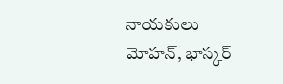నాయకులు మోహన్, భాస్కర్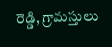రెడ్డి, గ్రామస్తులు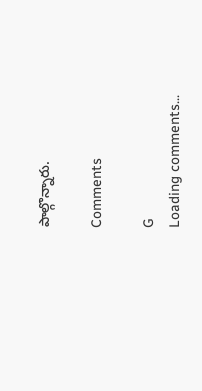పాల్గొన్నారు.

Comments

G
Loading comments...